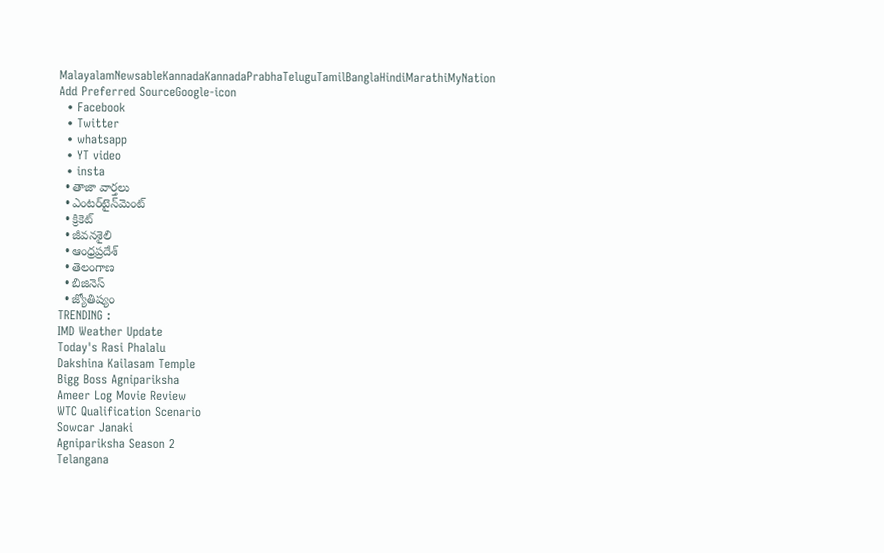MalayalamNewsableKannadaKannadaPrabhaTeluguTamilBanglaHindiMarathiMyNation
Add Preferred SourceGoogle-icon
  • Facebook
  • Twitter
  • whatsapp
  • YT video
  • insta
  • తాజా వార్తలు
  • ఎంటర్‌టైన్‌మెంట్
  • క్రికెట్
  • జీవనశైలి
  • ఆంధ్రప్రదేశ్
  • తెలంగాణ
  • బిజినెస్
  • జ్యోతిష్యం
TRENDING :
IMD Weather Update
Today's Rasi Phalalu
Dakshina Kailasam Temple
Bigg Boss Agnipariksha
Ameer Log Movie Review
WTC Qualification Scenario
Sowcar Janaki
Agnipariksha Season 2
Telangana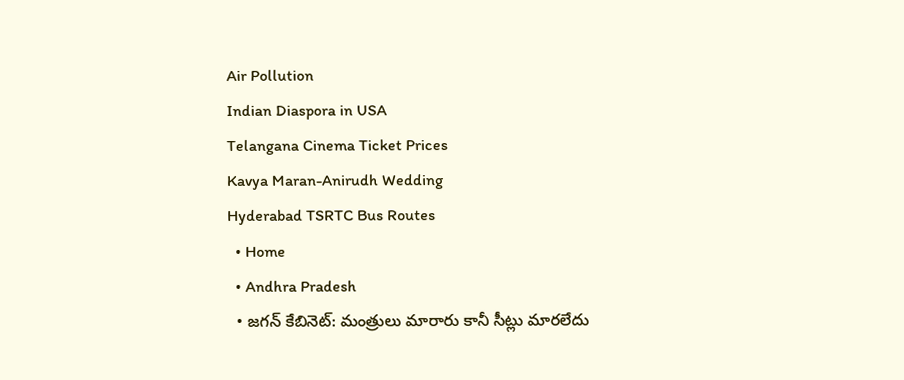Air Pollution
Indian Diaspora in USA
Telangana Cinema Ticket Prices
Kavya Maran-Anirudh Wedding
Hyderabad TSRTC Bus Routes
  • Home
  • Andhra Pradesh
  • జగన్ కేబినెట్: మంత్రులు మారారు కానీ సీట్లు మారలేదు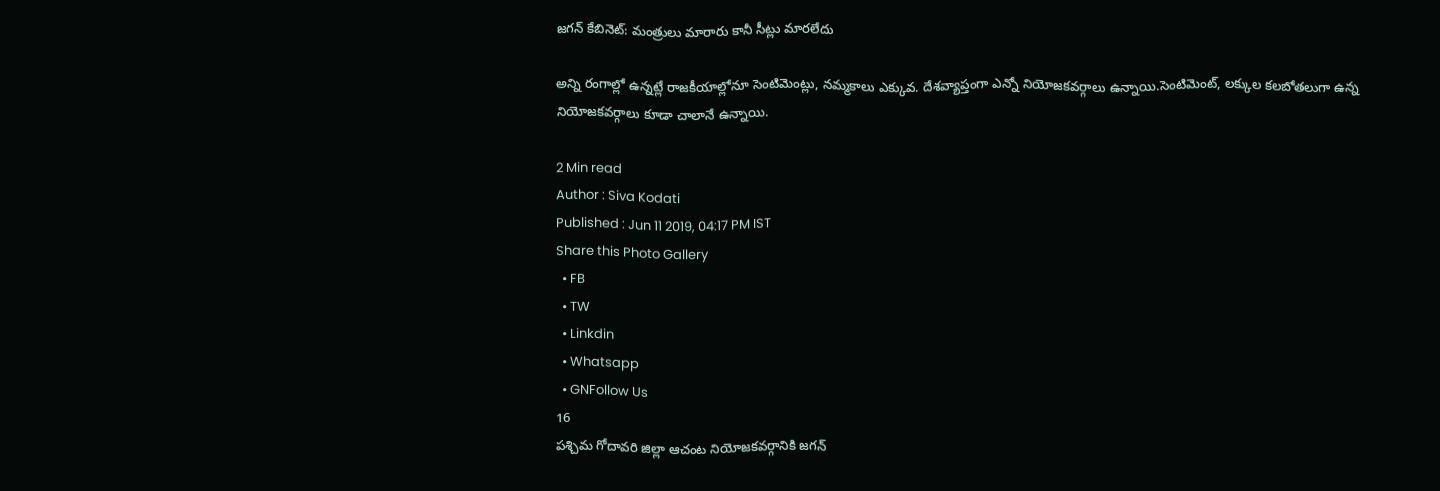జగన్ కేబినెట్: మంత్రులు మారారు కానీ సీట్లు మారలేదు

అన్ని రంగాల్లో ఉన్నట్లే రాజకీయాల్లోనూ సెంటిమెంట్లు, నమ్మకాలు ఎక్కువ. దేశవ్యాప్తంగా ఎన్నో నియోజకవర్గాలు ఉన్నాయి.సెంటిమెంట్, లక్కుల కలబోతలుగా ఉన్న నియోజకవర్గాలు కూడా చాలానే ఉన్నాయి.

2 Min read
Author : Siva Kodati
Published : Jun 11 2019, 04:17 PM IST
Share this Photo Gallery
  • FB
  • TW
  • Linkdin
  • Whatsapp
  • GNFollow Us
16
పశ్చిమ గోదావరి జిల్లా ఆచంట నియోజకవర్గానికి జగన్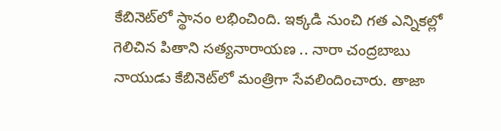కేబినెట్‌లో స్థానం లభించింది. ఇక్కడి నుంచి గత ఎన్నికల్లో గెలిచిన పితాని సత్యనారాయణ .. నారా చంద్రబాబు నాయుడు కేబినెట్‌లో మంత్రిగా సేవలిందించారు. తాజా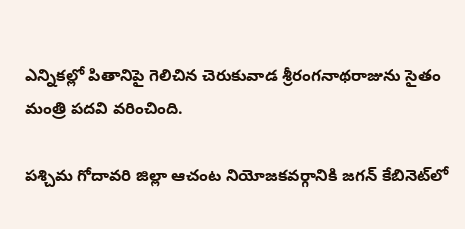ఎన్నికల్లో పితానిపై గెలిచిన చెరుకువాడ శ్రీరంగనాథరాజును సైతం మంత్రి పదవి వరించింది.

పశ్చిమ గోదావరి జిల్లా ఆచంట నియోజకవర్గానికి జగన్ కేబినెట్‌లో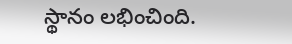స్థానం లభించింది.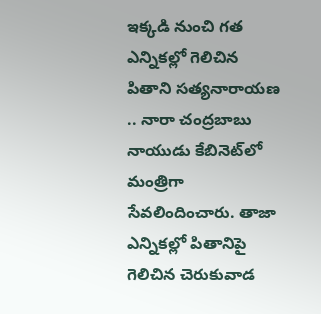ఇక్కడి నుంచి గత ఎన్నికల్లో గెలిచిన పితాని సత్యనారాయణ .. నారా చంద్రబాబు నాయుడు కేబినెట్‌లో మంత్రిగా సేవలిందించారు. తాజా ఎన్నికల్లో పితానిపై గెలిచిన చెరుకువాడ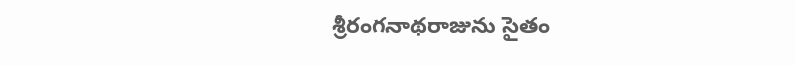శ్రీరంగనాథరాజును సైతం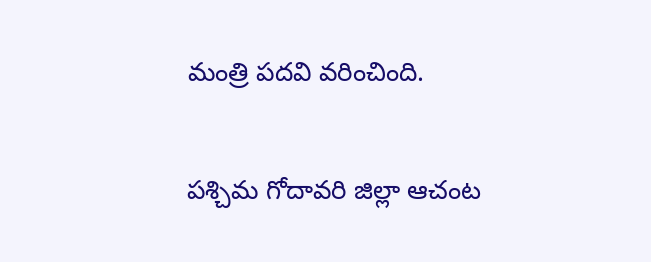మంత్రి పదవి వరించింది.

పశ్చిమ గోదావరి జిల్లా ఆచంట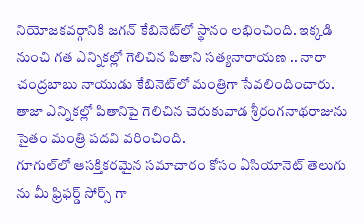నియోజకవర్గానికి జగన్ కేబినెట్‌లో స్థానం లభించింది. ఇక్కడి నుంచి గత ఎన్నికల్లో గెలిచిన పితాని సత్యనారాయణ .. నారా చంద్రబాబు నాయుడు కేబినెట్‌లో మంత్రిగా సేవలిందించారు. తాజా ఎన్నికల్లో పితానిపై గెలిచిన చెరుకువాడ శ్రీరంగనాథరాజును సైతం మంత్రి పదవి వరించింది.
గూగుల్‌లో ఆసక్తికరమైన సమాచారం కోసం ఏసియానెట్ తెలుగు ను మీ ఫ్రిఫర్డ్ సోర్స్ గా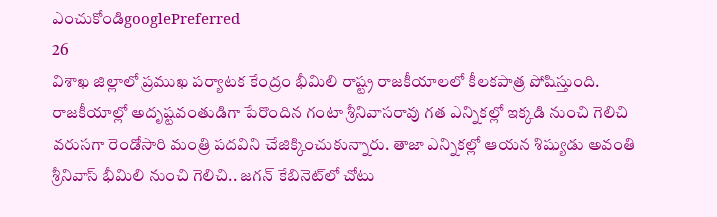ఎంచుకోండిgooglePreferred
26
విశాఖ జిల్లాలో ప్రముఖ పర్యాటక కేంద్రం భీమిలి రాష్ట్ర రాజకీయాలలో కీలకపాత్ర పోషిస్తుంది. రాజకీయాల్లో అదృష్టవంతుడిగా పేరొందిన గంటా శ్రీనివాసరావు గత ఎన్నికల్లో ఇక్కడి నుంచి గెలిచి వరుసగా రెండోసారి మంత్రి పదవిని చేజిక్కించుకున్నారు. తాజా ఎన్నికల్లో ఆయన శిష్యుడు అవంతి శ్రీనివాస్ భీమిలి నుంచి గెలిచి.. జగన్ కేబినెట్‌లో చోటు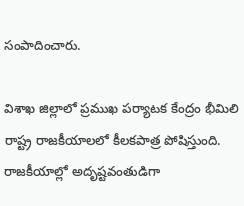సంపాదించారు.

విశాఖ జిల్లాలో ప్రముఖ పర్యాటక కేంద్రం భీమిలి రాష్ట్ర రాజకీయాలలో కీలకపాత్ర పోషిస్తుంది. రాజకీయాల్లో అదృష్టవంతుడిగా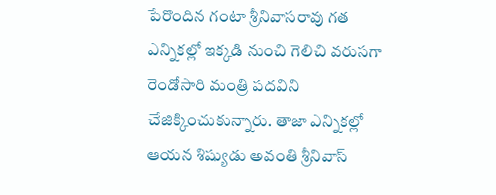పేరొందిన గంటా శ్రీనివాసరావు గత ఎన్నికల్లో ఇక్కడి నుంచి గెలిచి వరుసగా రెండోసారి మంత్రి పదవిని చేజిక్కించుకున్నారు. తాజా ఎన్నికల్లో ఆయన శిష్యుడు అవంతి శ్రీనివాస్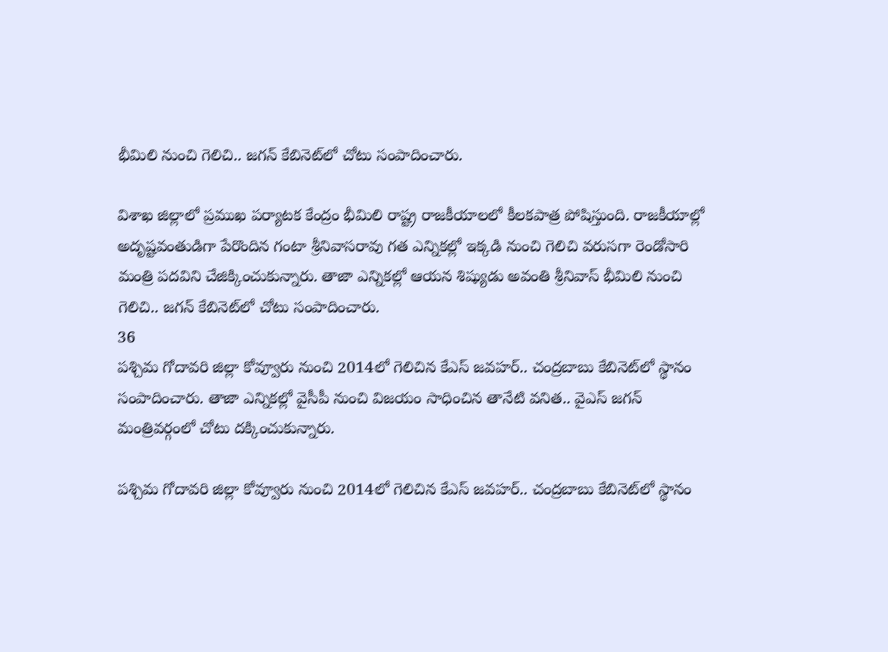భీమిలి నుంచి గెలిచి.. జగన్ కేబినెట్‌లో చోటు సంపాదించారు.

విశాఖ జిల్లాలో ప్రముఖ పర్యాటక కేంద్రం భీమిలి రాష్ట్ర రాజకీయాలలో కీలకపాత్ర పోషిస్తుంది. రాజకీయాల్లో అదృష్టవంతుడిగా పేరొందిన గంటా శ్రీనివాసరావు గత ఎన్నికల్లో ఇక్కడి నుంచి గెలిచి వరుసగా రెండోసారి మంత్రి పదవిని చేజిక్కించుకున్నారు. తాజా ఎన్నికల్లో ఆయన శిష్యుడు అవంతి శ్రీనివాస్ భీమిలి నుంచి గెలిచి.. జగన్ కేబినెట్‌లో చోటు సంపాదించారు.
36
పశ్చిమ గోదావరి జిల్లా కోవ్వూరు నుంచి 2014లో గెలిచిన కేఎస్ జవహర్.. చంద్రబాబు కేబినెట్‌లో స్థానం సంపాదించారు. తాజా ఎన్నికల్లో వైసీపీ నుంచి విజయం సాధించిన తానేటి వనిత.. వైఎస్ జగన్ మంత్రివర్గంలో చోటు దక్కించుకున్నారు.

పశ్చిమ గోదావరి జిల్లా కోవ్వూరు నుంచి 2014లో గెలిచిన కేఎస్ జవహర్.. చంద్రబాబు కేబినెట్‌లో స్థానం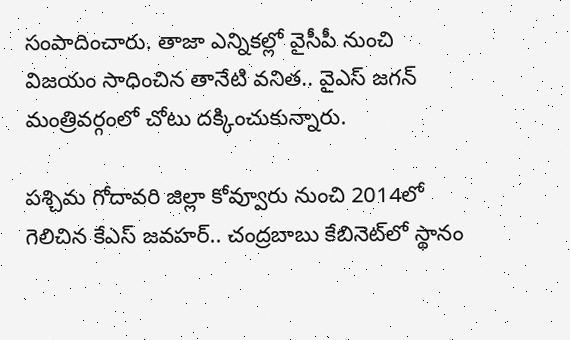సంపాదించారు. తాజా ఎన్నికల్లో వైసీపీ నుంచి విజయం సాధించిన తానేటి వనిత.. వైఎస్ జగన్ మంత్రివర్గంలో చోటు దక్కించుకున్నారు.

పశ్చిమ గోదావరి జిల్లా కోవ్వూరు నుంచి 2014లో గెలిచిన కేఎస్ జవహర్.. చంద్రబాబు కేబినెట్‌లో స్థానం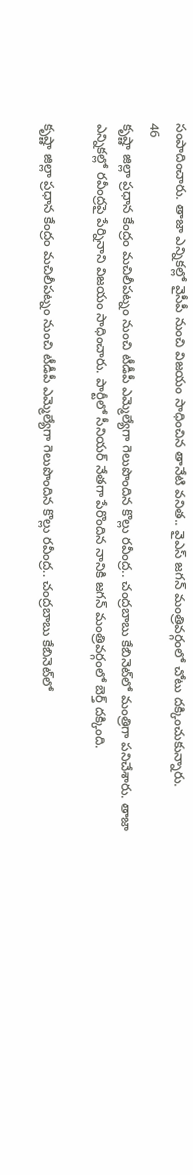సంపాదించారు. తాజా ఎన్నికల్లో వైసీపీ నుంచి విజయం సాధించిన తానేటి వనిత.. వైఎస్ జగన్ మంత్రివర్గంలో చోటు దక్కించుకున్నారు.
46
కృష్ణా జిల్లా ప్రధాన కేంద్రం మచిలీపట్నం నుంచి టీడీపీ ఎమ్మెల్యేగా గెలుపొందిన కొల్లు రవీంద్ర.. చంద్రబాబు కేబినెట్‌లో మంత్రిగా పనిచేశారు. తాజా ఎన్నికల్లో రవీంద్రపై పేర్నినాని విజయం సాధించారు. పార్టీలో సీనియర్ నేతగా పేరొందిన నానికి జగన్ మంత్రివర్గంలో బెర్త్ దక్కింది.

కృష్ణా జిల్లా ప్రధాన కేంద్రం మచిలీపట్నం నుంచి టీడీపీ ఎమ్మెల్యేగా గెలుపొందిన కొల్లు రవీంద్ర.. చంద్రబాబు కేబినెట్‌లో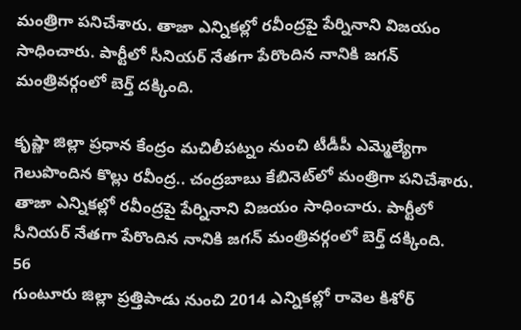మంత్రిగా పనిచేశారు. తాజా ఎన్నికల్లో రవీంద్రపై పేర్నినాని విజయం సాధించారు. పార్టీలో సీనియర్ నేతగా పేరొందిన నానికి జగన్ మంత్రివర్గంలో బెర్త్ దక్కింది.

కృష్ణా జిల్లా ప్రధాన కేంద్రం మచిలీపట్నం నుంచి టీడీపీ ఎమ్మెల్యేగా గెలుపొందిన కొల్లు రవీంద్ర.. చంద్రబాబు కేబినెట్‌లో మంత్రిగా పనిచేశారు. తాజా ఎన్నికల్లో రవీంద్రపై పేర్నినాని విజయం సాధించారు. పార్టీలో సీనియర్ నేతగా పేరొందిన నానికి జగన్ మంత్రివర్గంలో బెర్త్ దక్కింది.
56
గుంటూరు జిల్లా ప్రత్తిపాడు నుంచి 2014 ఎన్నికల్లో రావెల కిశోర్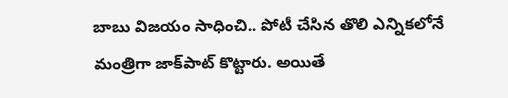బాబు విజయం సాధించి.. పోటీ చేసిన తొలి ఎన్నికలోనే మంత్రిగా జాక్‌పాట్ కొట్టారు. అయితే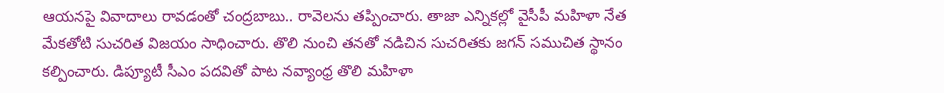ఆయనపై వివాదాలు రావడంతో చంద్రబాబు.. రావెలను తప్పించారు. తాజా ఎన్నికల్లో వైసీపీ మహిళా నేత మేకతోటి సుచరిత విజయం సాధించారు. తొలి నుంచి తనతో నడిచిన సుచరితకు జగన్ సముచిత స్థానం కల్పించారు. డిప్యూటీ సీఎం పదవితో పాట నవ్యాంధ్ర తొలి మహిళా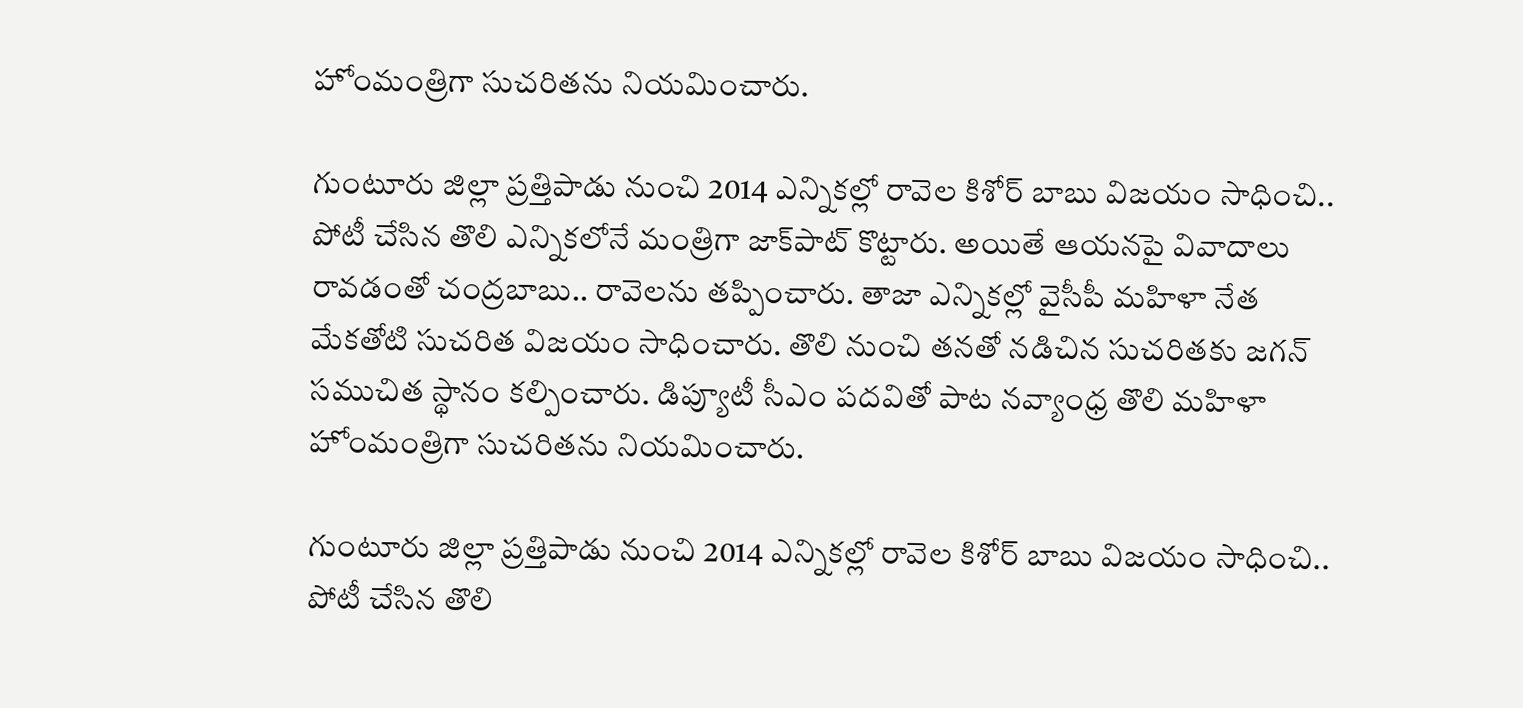హోంమంత్రిగా సుచరితను నియమించారు.

గుంటూరు జిల్లా ప్రత్తిపాడు నుంచి 2014 ఎన్నికల్లో రావెల కిశోర్ బాబు విజయం సాధించి.. పోటీ చేసిన తొలి ఎన్నికలోనే మంత్రిగా జాక్‌పాట్ కొట్టారు. అయితే ఆయనపై వివాదాలు రావడంతో చంద్రబాబు.. రావెలను తప్పించారు. తాజా ఎన్నికల్లో వైసీపీ మహిళా నేత మేకతోటి సుచరిత విజయం సాధించారు. తొలి నుంచి తనతో నడిచిన సుచరితకు జగన్ సముచిత స్థానం కల్పించారు. డిప్యూటీ సీఎం పదవితో పాట నవ్యాంధ్ర తొలి మహిళా హోంమంత్రిగా సుచరితను నియమించారు.

గుంటూరు జిల్లా ప్రత్తిపాడు నుంచి 2014 ఎన్నికల్లో రావెల కిశోర్ బాబు విజయం సాధించి.. పోటీ చేసిన తొలి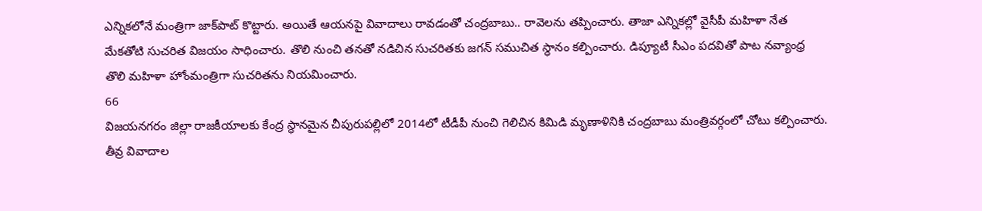ఎన్నికలోనే మంత్రిగా జాక్‌పాట్ కొట్టారు. అయితే ఆయనపై వివాదాలు రావడంతో చంద్రబాబు.. రావెలను తప్పించారు. తాజా ఎన్నికల్లో వైసీపీ మహిళా నేత మేకతోటి సుచరిత విజయం సాధించారు. తొలి నుంచి తనతో నడిచిన సుచరితకు జగన్ సముచిత స్థానం కల్పించారు. డిప్యూటీ సీఎం పదవితో పాట నవ్యాంధ్ర తొలి మహిళా హోంమంత్రిగా సుచరితను నియమించారు.
66
విజయనగరం జిల్లా రాజకీయాలకు కేంద్ర స్థానమైన చీపురుపల్లిలో 2014లో టీడీపీ నుంచి గెలిచిన కిమిడి మృణాళినికి చంద్రబాబు మంత్రివర్గంలో చోటు కల్పించారు. తీవ్ర వివాదాల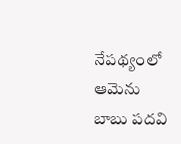నేపథ్యంలో ఆమెను బాబు పదవి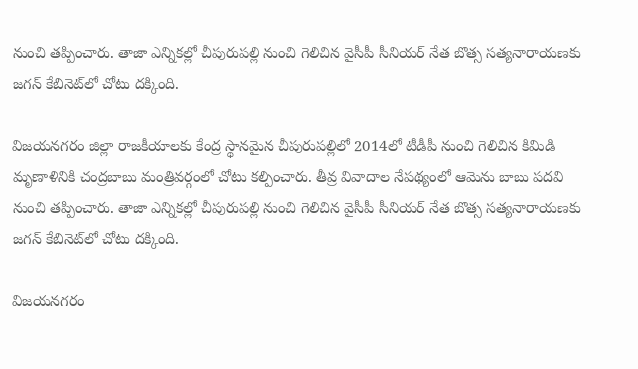నుంచి తప్పించారు. తాజా ఎన్నికల్లో చీపురుపల్లి నుంచి గెలిచిన వైసీపీ సీనియర్ నేత బొత్స సత్యనారాయణకు జగన్ కేబినెట్‌లో చోటు దక్కింది.

విజయనగరం జిల్లా రాజకీయాలకు కేంద్ర స్థానమైన చీపురుపల్లిలో 2014లో టీడీపీ నుంచి గెలిచిన కిమిడి మృణాళినికి చంద్రబాబు మంత్రివర్గంలో చోటు కల్పించారు. తీవ్ర వివాదాల నేపథ్యంలో ఆమెను బాబు పదవి నుంచి తప్పించారు. తాజా ఎన్నికల్లో చీపురుపల్లి నుంచి గెలిచిన వైసీపీ సీనియర్ నేత బొత్స సత్యనారాయణకు జగన్ కేబినెట్‌లో చోటు దక్కింది.

విజయనగరం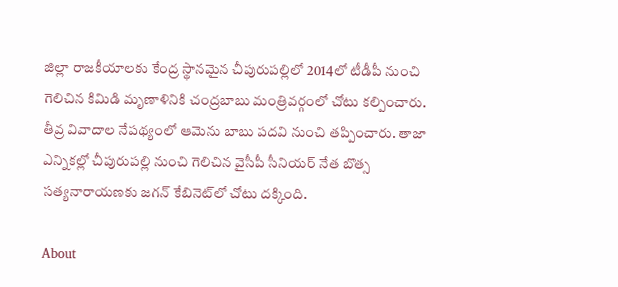జిల్లా రాజకీయాలకు కేంద్ర స్థానమైన చీపురుపల్లిలో 2014లో టీడీపీ నుంచి గెలిచిన కిమిడి మృణాళినికి చంద్రబాబు మంత్రివర్గంలో చోటు కల్పించారు. తీవ్ర వివాదాల నేపథ్యంలో ఆమెను బాబు పదవి నుంచి తప్పించారు. తాజా ఎన్నికల్లో చీపురుపల్లి నుంచి గెలిచిన వైసీపీ సీనియర్ నేత బొత్స సత్యనారాయణకు జగన్ కేబినెట్‌లో చోటు దక్కింది.

About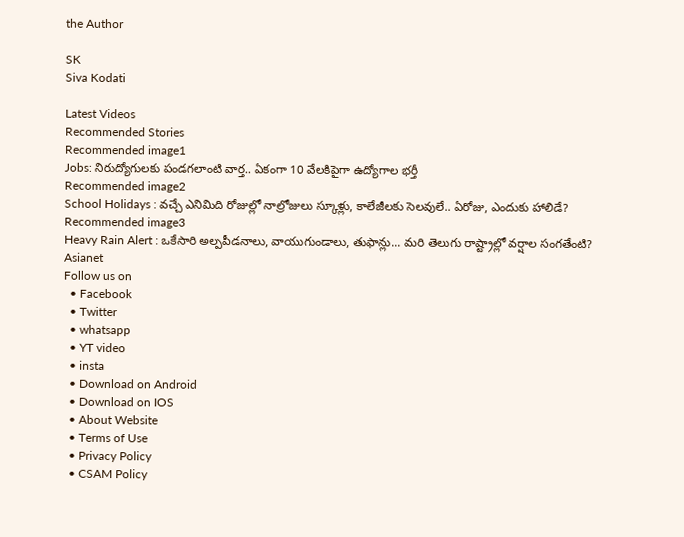the Author

SK
Siva Kodati

Latest Videos
Recommended Stories
Recommended image1
Jobs: నిరుద్యోగుల‌కు పండ‌గ‌లాంటి వార్త‌.. ఏకంగా 10 వేల‌కిపైగా ఉద్యోగాల భ‌ర్తీ
Recommended image2
School Holidays : వచ్చే ఎనిమిది రోజుల్లో నాల్రోజులు స్కూళ్లు, కాలేజీలకు సెలవులే.. ఏరోజు, ఎందుకు హాలిడే?
Recommended image3
Heavy Rain Alert : ఒకేసారి అల్పపీడనాలు, వాయుగుండాలు, తుఫాన్లు... మరి తెలుగు రాష్ట్రాల్లో వర్షాల సంగతేంటి?
Asianet
Follow us on
  • Facebook
  • Twitter
  • whatsapp
  • YT video
  • insta
  • Download on Android
  • Download on IOS
  • About Website
  • Terms of Use
  • Privacy Policy
  • CSAM Policy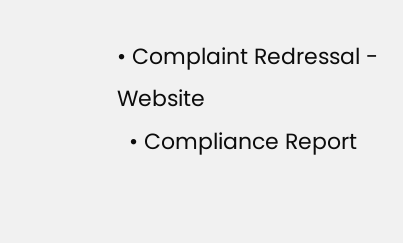• Complaint Redressal - Website
  • Compliance Report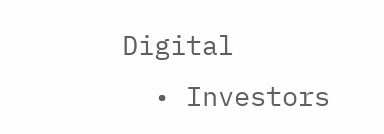Digital
  • Investors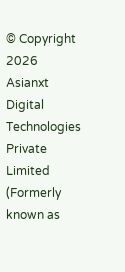© Copyright 2026 Asianxt Digital Technologies Private Limited (Formerly known as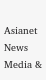Asianet News Media &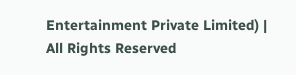Entertainment Private Limited) | All Rights Reserved